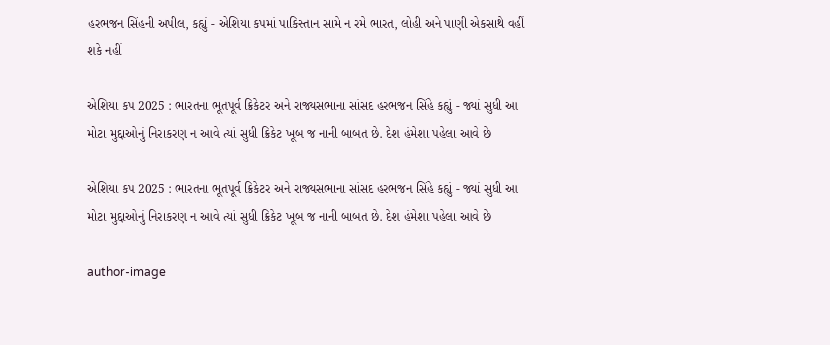હરભજન સિંહની અપીલ, કહ્યું - એશિયા કપમાં પાકિસ્તાન સામે ન રમે ભારત, લોહી અને પાણી એકસાથે વહીં શકે નહીં

એશિયા કપ 2025 : ભારતના ભૂતપૂર્વ ક્રિકેટર અને રાજ્યસભાના સાંસદ હરભજન સિંહે કહ્યું - જ્યાં સુધી આ મોટા મુદ્દાઓનું નિરાકરણ ન આવે ત્યાં સુધી ક્રિકેટ ખૂબ જ નાની બાબત છે. દેશ હંમેશા પહેલા આવે છે

એશિયા કપ 2025 : ભારતના ભૂતપૂર્વ ક્રિકેટર અને રાજ્યસભાના સાંસદ હરભજન સિંહે કહ્યું - જ્યાં સુધી આ મોટા મુદ્દાઓનું નિરાકરણ ન આવે ત્યાં સુધી ક્રિકેટ ખૂબ જ નાની બાબત છે. દેશ હંમેશા પહેલા આવે છે

author-image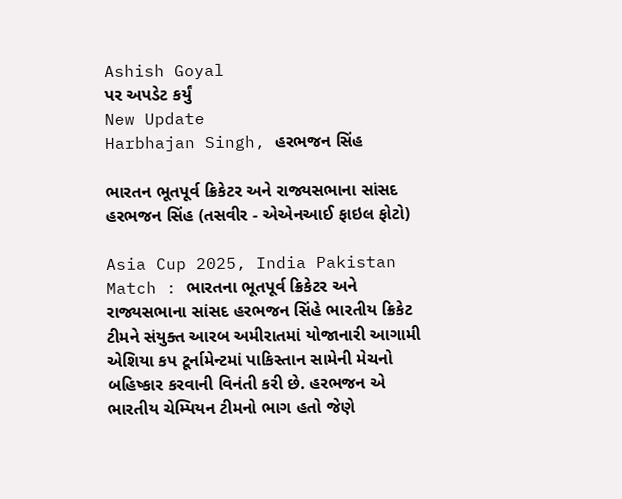Ashish Goyal
પર અપડેટ કર્યું
New Update
Harbhajan Singh, હરભજન સિંહ

ભારતન ભૂતપૂર્વ ક્રિકેટર અને રાજ્યસભાના સાંસદ હરભજન સિંહ (તસવીર - એએનઆઈ ફાઇલ ફોટો)

Asia Cup 2025, India Pakistan Match : ભારતના ભૂતપૂર્વ ક્રિકેટર અને રાજ્યસભાના સાંસદ હરભજન સિંહે ભારતીય ક્રિકેટ ટીમને સંયુક્ત આરબ અમીરાતમાં યોજાનારી આગામી એશિયા કપ ટૂર્નામેન્ટમાં પાકિસ્તાન સામેની મેચનો બહિષ્કાર કરવાની વિનંતી કરી છે. હરભજન એ ભારતીય ચેમ્પિયન ટીમનો ભાગ હતો જેણે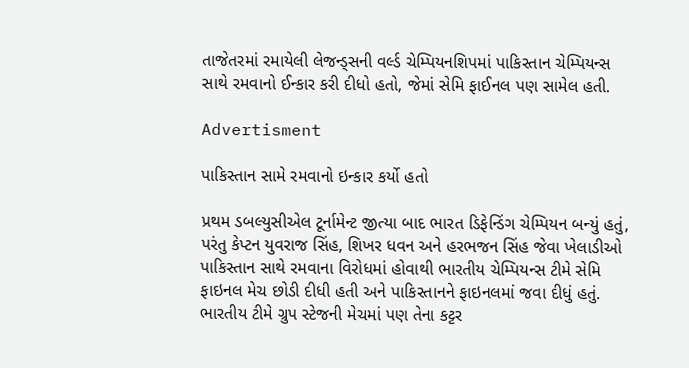તાજેતરમાં રમાયેલી લેજન્ડ્સની વર્લ્ડ ચેમ્પિયનશિપમાં પાકિસ્તાન ચેમ્પિયન્સ સાથે રમવાનો ઈન્કાર કરી દીધો હતો, જેમાં સેમિ ફાઈનલ પણ સામેલ હતી.

Advertisment

પાકિસ્તાન સામે રમવાનો ઇન્કાર કર્યો હતો

પ્રથમ ડબલ્યુસીએલ ટૂર્નામેન્ટ જીત્યા બાદ ભારત ડિફેન્ડિંગ ચેમ્પિયન બન્યું હતું, પરંતુ કેપ્ટન યુવરાજ સિંહ, શિખર ધવન અને હરભજન સિંહ જેવા ખેલાડીઓ પાકિસ્તાન સાથે રમવાના વિરોધમાં હોવાથી ભારતીય ચેમ્પિયન્સ ટીમે સેમિ ફાઇનલ મેચ છોડી દીધી હતી અને પાકિસ્તાનને ફાઇનલમાં જવા દીધું હતું. ભારતીય ટીમે ગ્રુપ સ્ટેજની મેચમાં પણ તેના કટ્ટર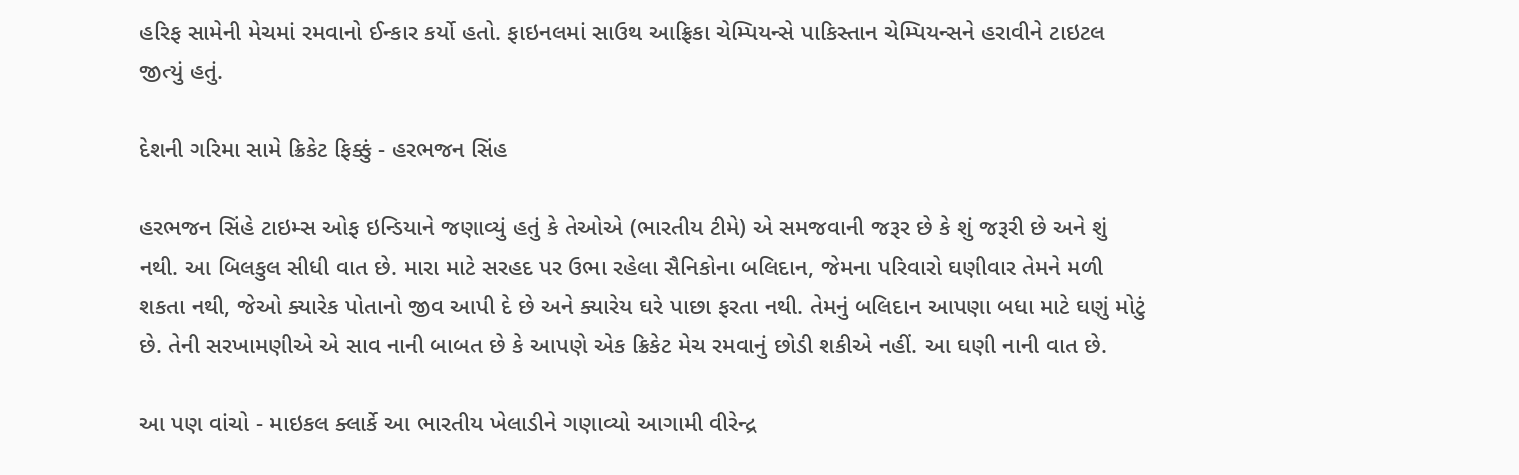હરિફ સામેની મેચમાં રમવાનો ઈન્કાર કર્યો હતો. ફાઇનલમાં સાઉથ આફ્રિકા ચેમ્પિયન્સે પાકિસ્તાન ચેમ્પિયન્સને હરાવીને ટાઇટલ જીત્યું હતું.

દેશની ગરિમા સામે ક્રિકેટ ફિક્કું - હરભજન સિંહ

હરભજન સિંહે ટાઇમ્સ ઓફ ઇન્ડિયાને જણાવ્યું હતું કે તેઓએ (ભારતીય ટીમે) એ સમજવાની જરૂર છે કે શું જરૂરી છે અને શું નથી. આ બિલકુલ સીધી વાત છે. મારા માટે સરહદ પર ઉભા રહેલા સૈનિકોના બલિદાન, જેમના પરિવારો ઘણીવાર તેમને મળી શકતા નથી, જેઓ ક્યારેક પોતાનો જીવ આપી દે છે અને ક્યારેય ઘરે પાછા ફરતા નથી. તેમનું બલિદાન આપણા બધા માટે ઘણું મોટું છે. તેની સરખામણીએ એ સાવ નાની બાબત છે કે આપણે એક ક્રિકેટ મેચ રમવાનું છોડી શકીએ નહીં. આ ઘણી નાની વાત છે.

આ પણ વાંચો - માઇકલ ક્લાર્કે આ ભારતીય ખેલાડીને ગણાવ્યો આગામી વીરેન્દ્ર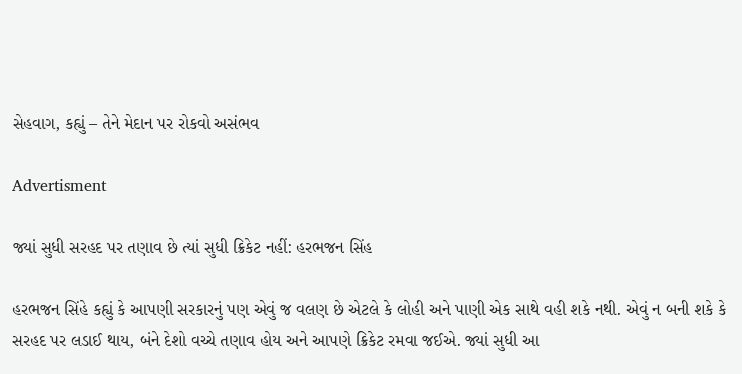સેહવાગ, કહ્યું – તેને મેદાન પર રોકવો અસંભવ

Advertisment

જ્યાં સુધી સરહદ પર તણાવ છે ત્યાં સુધી ક્રિકેટ નહીં: હરભજન સિંહ

હરભજન સિંહે કહ્યું કે આપણી સરકારનું પણ એવું જ વલણ છે એટલે કે લોહી અને પાણી એક સાથે વહી શકે નથી. એવું ન બની શકે કે સરહદ પર લડાઈ થાય, બંને દેશો વચ્ચે તણાવ હોય અને આપણે ક્રિકેટ રમવા જઈએ. જ્યાં સુધી આ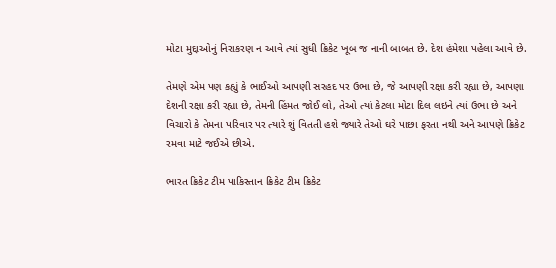મોટા મુદ્દાઓનું નિરાકરણ ન આવે ત્યાં સુધી ક્રિકેટ ખૂબ જ નાની બાબત છે. દેશ હંમેશા પહેલા આવે છે.

તેમણે એમ પણ કહ્યું કે ભાઈઓ આપણી સરહદ પર ઉભા છે, જે આપણી રક્ષા કરી રહ્યા છે, આપણા દેશની રક્ષા કરી રહ્યા છે, તેમની હિંમત જોઈ લો, તેઓ ત્યાં કેટલા મોટા દિલ લઇને ત્યાં ઉભા છે અને વિચારો કે તેમના પરિવાર પર ત્યારે શું વિતતી હશે જ્યારે તેઓ ઘરે પાછા ફરતા નથી અને આપણે ક્રિકેટ રમવા માટે જઈએ છીએ.

ભારત ક્રિકેટ ટીમ પાકિસ્તાન ક્રિકેટ ટીમ ક્રિકેટ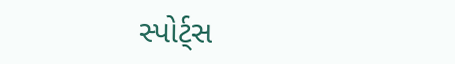સ્પોર્ટ્સ